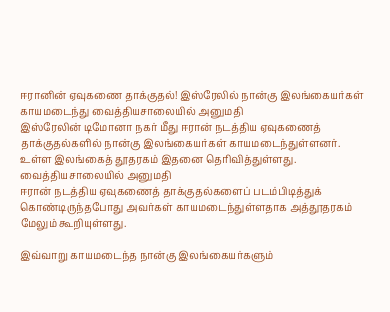ஈரானின் ஏவுகணை தாக்குதல்! இஸ்ரேலில் நான்கு இலங்கையர்கள் காயமடைந்து வைத்தியசாலையில் அனுமதி
இஸ்ரேலின் டிமோனா நகர் மீது ஈரான் நடத்திய ஏவுகணைத் தாக்குதல்களில் நான்கு இலங்கையர்கள் காயமடைந்துள்ளனர்.
உள்ள இலங்கைத் தூதரகம் இதனை தெரிவித்துள்ளது.
வைத்தியசாலையில் அனுமதி
ஈரான் நடத்திய ஏவுகணைத் தாக்குதல்களைப் படம்பிடித்துக் கொண்டிருந்தபோது அவர்கள் காயமடைந்துள்ளதாக அத்தூதரகம் மேலும் கூறியுள்ளது.

இவ்வாறு காயமடைந்த நான்கு இலங்கையர்களும்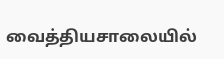வைத்தியசாலையில்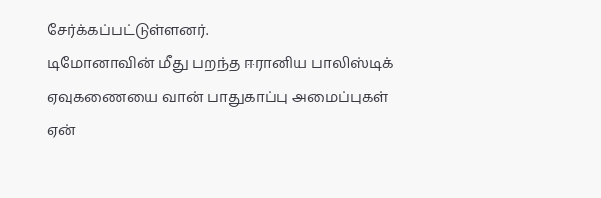சேர்க்கப்பட்டுள்ளனர்.
டிமோனாவின் மீது பறந்த ஈரானிய பாலிஸ்டிக் ஏவுகணையை வான் பாதுகாப்பு அமைப்புகள் ஏன்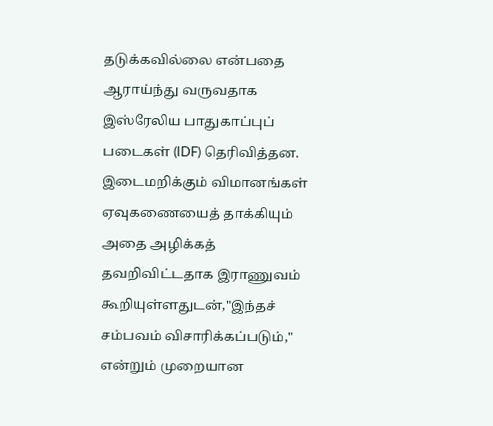தடுக்கவில்லை என்பதை ஆராய்ந்து வருவதாக இஸ்ரேலிய பாதுகாப்புப் படைகள் (IDF) தெரிவித்தன.
இடைமறிக்கும் விமானங்கள் ஏவுகணையைத் தாக்கியும் அதை அழிக்கத் தவறிவிட்டதாக இராணுவம் கூறியுள்ளதுடன்,"இந்தச் சம்பவம் விசாரிக்கப்படும்," என்றும் முறையான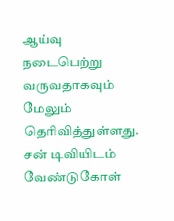ஆய்வு நடைபெற்று வருவதாகவும் மேலும் தெரிவித்துள்ளது.
சன் டிவியிடம் வேண்டுகோள்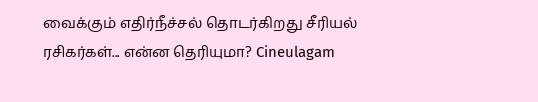வைக்கும் எதிர்நீச்சல் தொடர்கிறது சீரியல் ரசிகர்கள்... என்ன தெரியுமா? Cineulagam